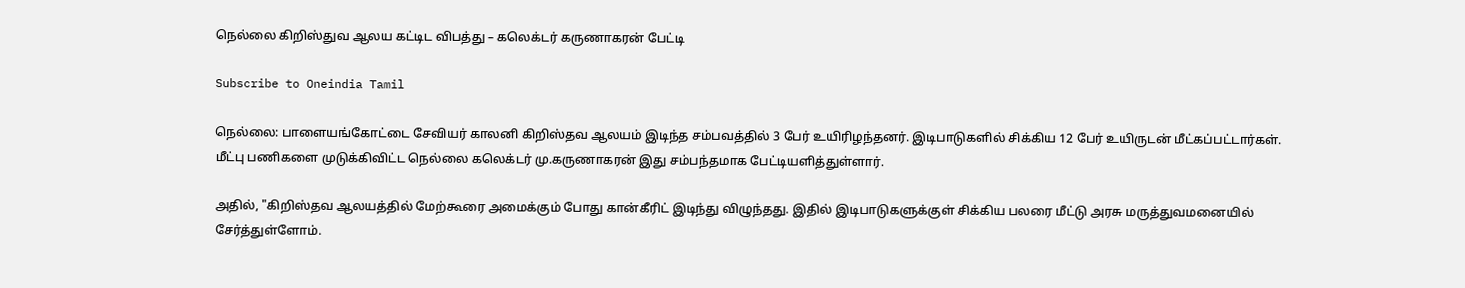நெல்லை கிறிஸ்துவ ஆலய கட்டிட விபத்து – கலெக்டர் கருணாகரன் பேட்டி

Subscribe to Oneindia Tamil

நெல்லை: பாளையங்கோட்டை சேவியர் காலனி கிறிஸ்தவ ஆலயம் இடிந்த சம்பவத்தில் 3 பேர் உயிரிழந்தனர். இடிபாடுகளில் சிக்கிய 12 பேர் உயிருடன் மீட்கப்பட்டார்கள். மீட்பு பணிகளை முடுக்கிவிட்ட நெல்லை கலெக்டர் மு.கருணாகரன் இது சம்பந்தமாக பேட்டியளித்துள்ளார்.

அதில், "கிறிஸ்தவ ஆலயத்தில் மேற்கூரை அமைக்கும் போது கான்கீரிட் இடிந்து விழுந்தது. இதில் இடிபாடுகளுக்குள் சிக்கிய பலரை மீட்டு அரசு மருத்துவமனையில் சேர்த்துள்ளோம்.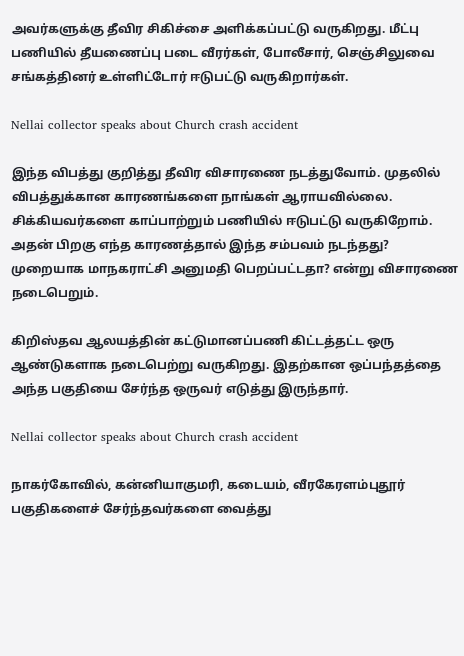அவர்களுக்கு தீவிர சிகிச்சை அளிக்கப்பட்டு வருகிறது. மீட்பு பணியில் தீயணைப்பு படை வீரர்கள், போலீசார், செஞ்சிலுவை சங்கத்தினர் உள்ளிட்டோர் ஈடுபட்டு வருகிறார்கள்.

Nellai collector speaks about Church crash accident

இந்த விபத்து குறித்து தீவிர விசாரணை நடத்துவோம். முதலில் விபத்துக்கான காரணங்களை நாங்கள் ஆராயவில்லை. சிக்கியவர்களை காப்பாற்றும் பணியில் ஈடுபட்டு வருகிறோம். அதன் பிறகு எந்த காரணத்தால் இந்த சம்பவம் நடந்தது? முறையாக மாநகராட்சி அனுமதி பெறப்பட்டதா? என்று விசாரணை நடைபெறும்.

கிறிஸ்தவ ஆலயத்தின் கட்டுமானப்பணி கிட்டத்தட்ட ஒரு ஆண்டுகளாக நடைபெற்று வருகிறது. இதற்கான ஒப்பந்தத்தை அந்த பகுதியை சேர்ந்த ஒருவர் எடுத்து இருந்தார்.

Nellai collector speaks about Church crash accident

நாகர்கோவில், கன்னியாகுமரி, கடையம், வீரகேரளம்புதூர் பகுதிகளைச் சேர்ந்தவர்களை வைத்து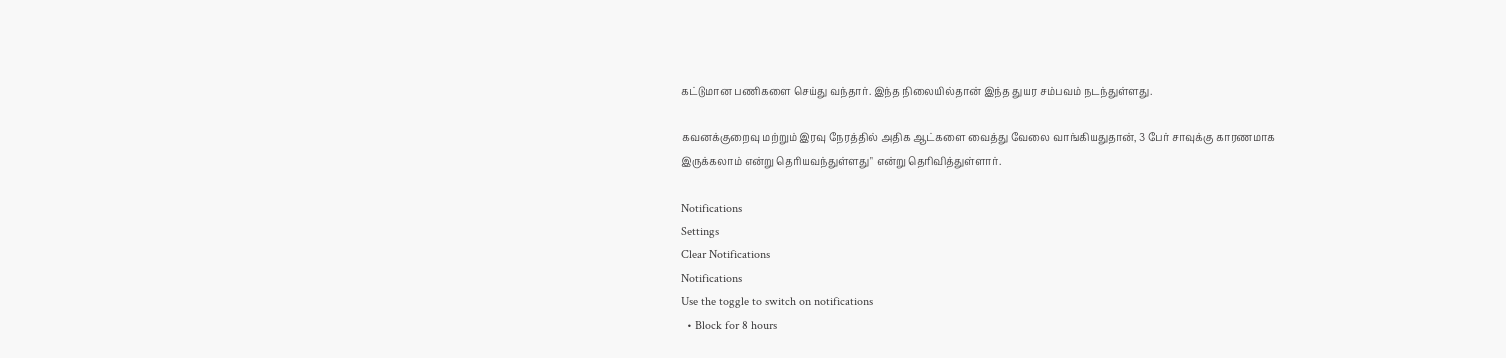கட்டுமான பணிகளை செய்து வந்தார். இந்த நிலையில்தான் இந்த துயர சம்பவம் நடந்துள்ளது.

கவனக்குறைவு மற்றும் இரவு நேரத்தில் அதிக ஆட்களை வைத்து வேலை வாங்கியதுதான், 3 பேர் சாவுக்கு காரணமாக இருக்கலாம் என்று தெரியவந்துள்ளது" என்று தெரிவித்துள்ளார்.

Notifications
Settings
Clear Notifications
Notifications
Use the toggle to switch on notifications
  • Block for 8 hours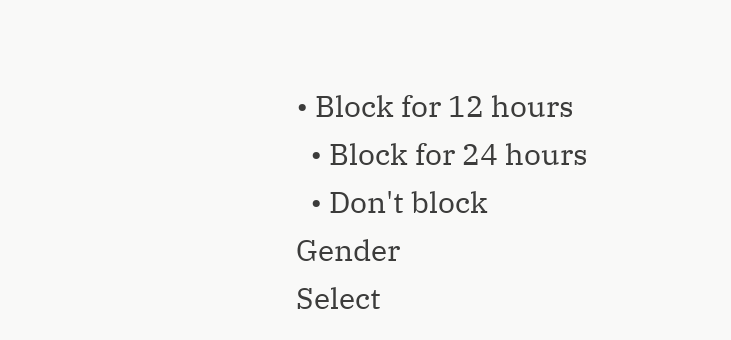• Block for 12 hours
  • Block for 24 hours
  • Don't block
Gender
Select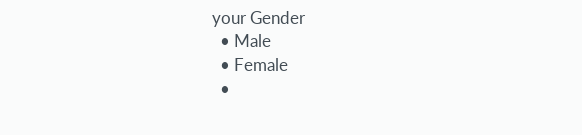your Gender
  • Male
  • Female
  •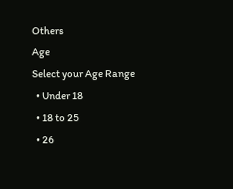Others
Age
Select your Age Range
  • Under 18
  • 18 to 25
  • 26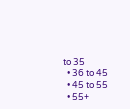to 35
  • 36 to 45
  • 45 to 55
  • 55+